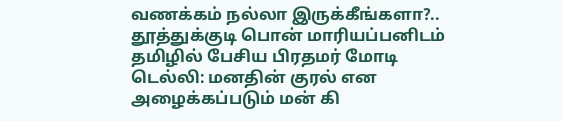வணக்கம் நல்லா இருக்கீங்களா?.. தூத்துக்குடி பொன் மாரியப்பனிடம் தமிழில் பேசிய பிரதமர் மோடி
டெல்லி: மனதின் குரல் என அழைக்கப்படும் மன் கி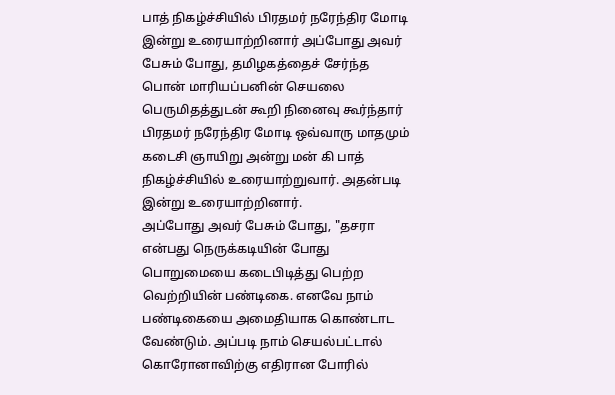பாத் நிகழ்ச்சியில் பிரதமர் நரேந்திர மோடி இன்று உரையாற்றினார் அப்போது அவர் பேசும் போது, தமிழகத்தைச் சேர்ந்த பொன் மாரியப்பனின் செயலை பெருமிதத்துடன் கூறி நினைவு கூர்ந்தார்
பிரதமர் நரேந்திர மோடி ஒவ்வாரு மாதமும் கடைசி ஞாயிறு அன்று மன் கி பாத் நிகழ்ச்சியில் உரையாற்றுவார். அதன்படி இன்று உரையாற்றினார்.
அப்போது அவர் பேசும் போது, "தசரா என்பது நெருக்கடியின் போது பொறுமையை கடைபிடித்து பெற்ற வெற்றியின் பண்டிகை. எனவே நாம் பண்டிகையை அமைதியாக கொண்டாட வேண்டும். அப்படி நாம் செயல்பட்டால் கொரோனாவிற்கு எதிரான போரில்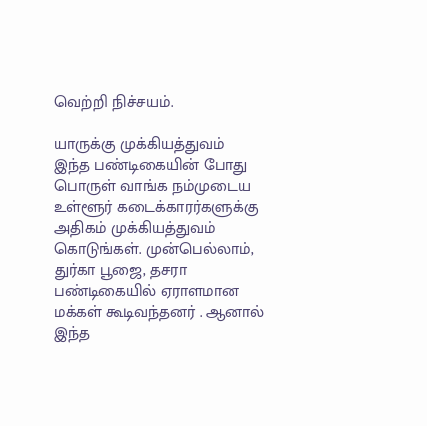வெற்றி நிச்சயம்.

யாருக்கு முக்கியத்துவம்
இந்த பண்டிகையின் போது பொருள் வாங்க நம்முடைய உள்ளூர் கடைக்காரர்களுக்கு அதிகம் முக்கியத்துவம் கொடுங்கள். முன்பெல்லாம், துர்கா பூஜை, தசரா பண்டிகையில் ஏராளமான மக்கள் கூடிவந்தனர் . ஆனால் இந்த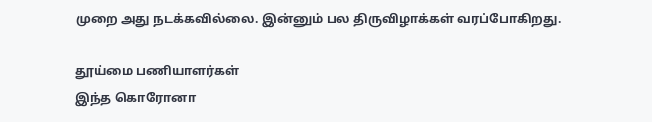முறை அது நடக்கவில்லை. இன்னும் பல திருவிழாக்கள் வரப்போகிறது.

தூய்மை பணியாளர்கள்
இந்த கொரோனா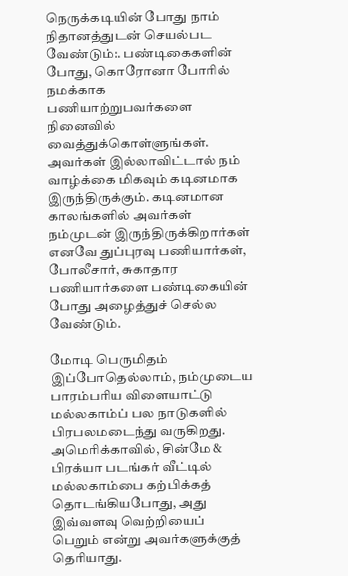நெருக்கடியின் போது நாம் நிதானத்துடன் செயல்பட வேண்டும்:. பண்டிகைகளின் போது, கொரோனா போரில் நமக்காக பணியாற்றுபவர்களை நினைவில் வைத்துக்கொள்ளுங்கள். அவர்கள் இல்லாவிட்டால் நம் வாழ்க்கை மிகவும் கடினமாக இருந்திருக்கும். கடினமான காலங்களில் அவர்கள் நம்முடன் இருந்திருக்கிறார்கள் எனவே துப்புரவு பணியார்கள், போலீசார், சுகாதார பணியார்களை பண்டிகையின் போது அழைத்துச் செல்ல வேண்டும்.

மோடி பெருமிதம்
இப்போதெல்லாம், நம்முடைய பாரம்பரிய விளையாட்டு மல்லகாம்ப் பல நாடுகளில் பிரபலமடைந்து வருகிறது. அமெரிக்காவில், சின்மே & பிரக்யா படங்கர் வீட்டில் மல்லகாம்பை கற்பிக்கத் தொடங்கியபோது, அது இவ்வளவு வெற்றியைப் பெறும் என்று அவர்களுக்குத் தெரியாது.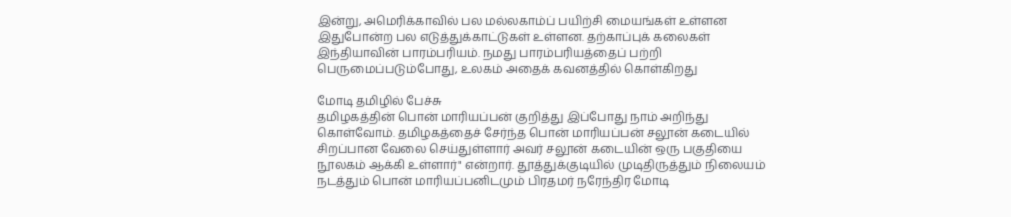இன்று, அமெரிக்காவில் பல மல்லகாம்ப் பயிற்சி மையங்கள் உள்ளன இதுபோன்ற பல எடுத்துக்காட்டுகள் உள்ளன. தற்காப்புக் கலைகள் இந்தியாவின் பாரம்பரியம். நமது பாரம்பரியத்தைப் பற்றி பெருமைப்படும்போது, உலகம் அதைக் கவனத்தில் கொள்கிறது

மோடி தமிழில் பேச்சு
தமிழகத்தின் பொன் மாரியப்பன் குறித்து இப்போது நாம் அறிந்து கொள்வோம். தமிழகத்தைச் சேர்ந்த பொன் மாரியப்பன் சலூன் கடையில் சிறப்பான வேலை செய்துள்ளார் அவர் சலூன் கடையின் ஒரு பகுதியை நூலகம் ஆக்கி உள்ளார்" என்றார். தூத்துக்குடியில் முடிதிருத்தும் நிலையம் நடத்தும் பொன் மாரியப்பனிடமும் பிரதமர் நரேந்திர மோடி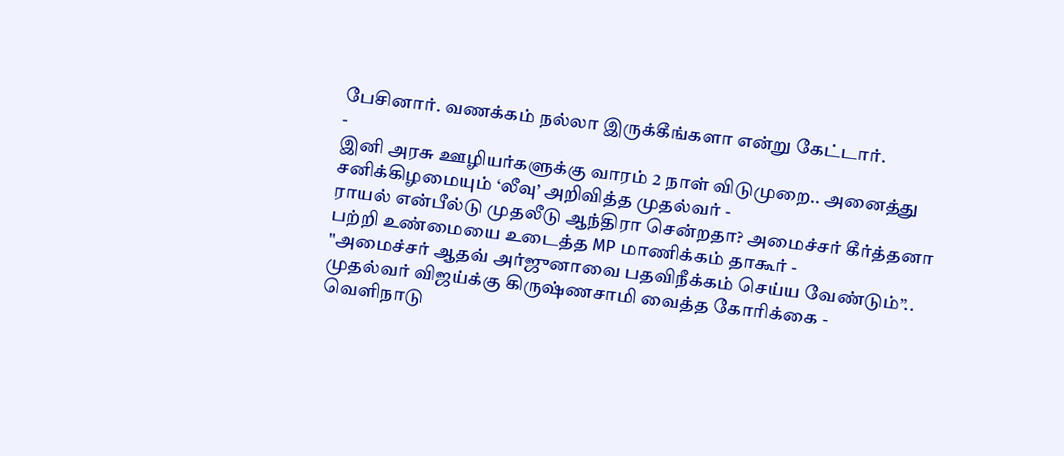பேசினார். வணக்கம் நல்லா இருக்கீங்களா என்று கேட்டார்.
-
இனி அரசு ஊழியர்களுக்கு வாரம் 2 நாள் விடுமுறை.. அனைத்து சனிக்கிழமையும் ‘லீவு’ அறிவித்த முதல்வர் -
ராயல் என்பீல்டு முதலீடு ஆந்திரா சென்றதா? அமைச்சர் கீர்த்தனா பற்றி உண்மையை உடைத்த MP மாணிக்கம் தாகூர் -
"அமைச்சர் ஆதவ் அர்ஜுனாவை பதவிநீக்கம் செய்ய வேண்டும்”.. முதல்வர் விஜய்க்கு கிருஷ்ணசாமி வைத்த கோரிக்கை -
வெளிநாடு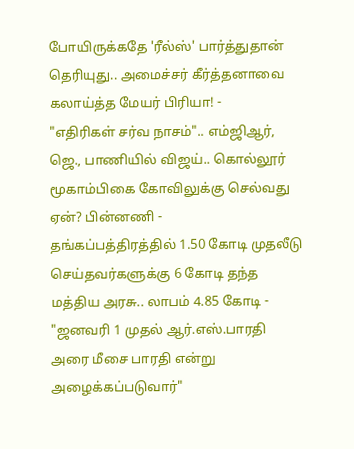போயிருக்கதே 'ரீல்ஸ்' பார்த்துதான் தெரியுது.. அமைச்சர் கீர்த்தனாவை கலாய்த்த மேயர் பிரியா! -
"எதிரிகள் சர்வ நாசம்".. எம்ஜிஆர், ஜெ., பாணியில் விஜய்.. கொல்லூர் மூகாம்பிகை கோவிலுக்கு செல்வது ஏன்? பின்னணி -
தங்கப்பத்திரத்தில் 1.50 கோடி முதலீடு செய்தவர்களுக்கு 6 கோடி தந்த மத்திய அரசு.. லாபம் 4.85 கோடி -
"ஜனவரி 1 முதல் ஆர்.எஸ்.பாரதி அரை மீசை பாரதி என்று அழைக்கப்படுவார்"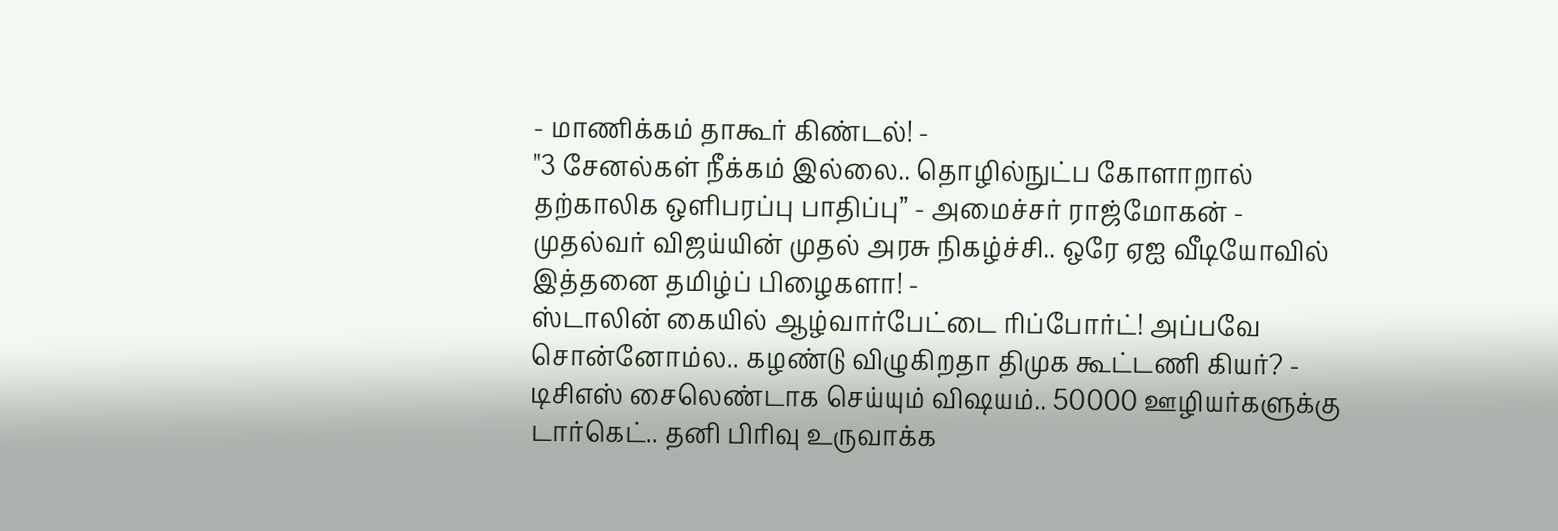- மாணிக்கம் தாகூர் கிண்டல்! -
"3 சேனல்கள் நீக்கம் இல்லை.. தொழில்நுட்ப கோளாறால் தற்காலிக ஒளிபரப்பு பாதிப்பு” - அமைச்சர் ராஜ்மோகன் -
முதல்வர் விஜய்யின் முதல் அரசு நிகழ்ச்சி.. ஒரே ஏஐ வீடியோவில் இத்தனை தமிழ்ப் பிழைகளா! -
ஸ்டாலின் கையில் ஆழ்வார்பேட்டை ரிப்போர்ட்! அப்பவே சொன்னோம்ல.. கழண்டு விழுகிறதா திமுக கூட்டணி கியர்? -
டிசிஎஸ் சைலெண்டாக செய்யும் விஷயம்.. 50000 ஊழியர்களுக்கு டார்கெட்.. தனி பிரிவு உருவாக்க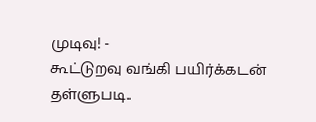முடிவு! -
கூட்டுறவு வங்கி பயிர்க்கடன் தள்ளுபடி..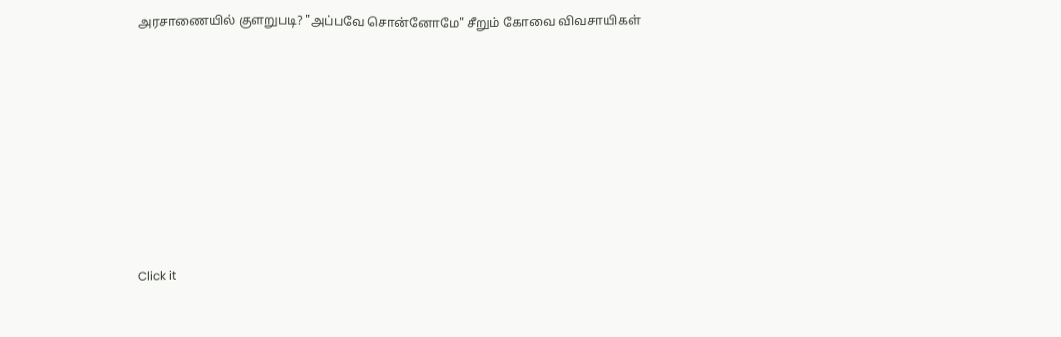அரசாணையில் குளறுபடி? "அப்பவே சொன்னோமே" சீறும் கோவை விவசாயிகள்












Click it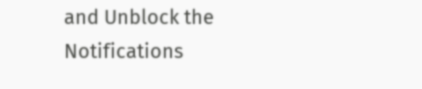and Unblock the Notifications